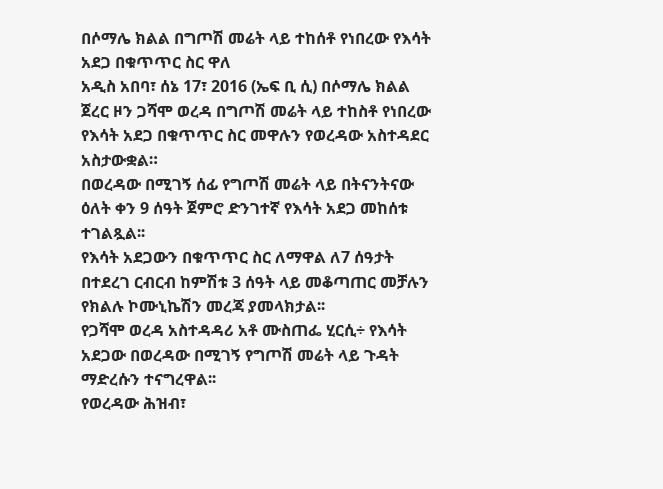በሶማሌ ክልል በግጦሽ መሬት ላይ ተከሰቶ የነበረው የእሳት አደጋ በቁጥጥር ስር ዋለ
አዲስ አበባ፣ ሰኔ 17፣ 2016 (ኤፍ ቢ ሲ) በሶማሌ ክልል ጀረር ዞን ጋሻሞ ወረዳ በግጦሽ መሬት ላይ ተከስቶ የነበረው የእሳት አደጋ በቁጥጥር ስር መዋሉን የወረዳው አስተዳደር አስታውቋል።
በወረዳው በሚገኝ ሰፊ የግጦሽ መሬት ላይ በትናንትናው ዕለት ቀን 9 ሰዓት ጀምሮ ድንገተኛ የእሳት አደጋ መከሰቱ ተገልጿል፡፡
የእሳት አደጋውን በቁጥጥር ስር ለማዋል ለ7 ሰዓታት በተደረገ ርብርብ ከምሽቱ 3 ሰዓት ላይ መቆጣጠር መቻሉን የክልሉ ኮሙኒኬሽን መረጃ ያመላክታል፡፡
የጋሻሞ ወረዳ አስተዳዳሪ አቶ ሙስጠፌ ሂርሲ÷ የእሳት አደጋው በወረዳው በሚገኝ የግጦሽ መሬት ላይ ጉዳት ማድረሱን ተናግረዋል፡፡
የወረዳው ሕዝብ፣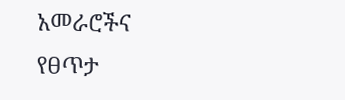አመራሮችና የፀጥታ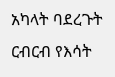አካላት ባደረጉት ርብርብ የእሳት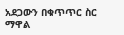አደጋውን በቁጥጥር ስር ማዋል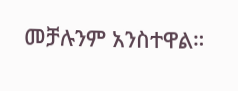መቻሉንም አንስተዋል።